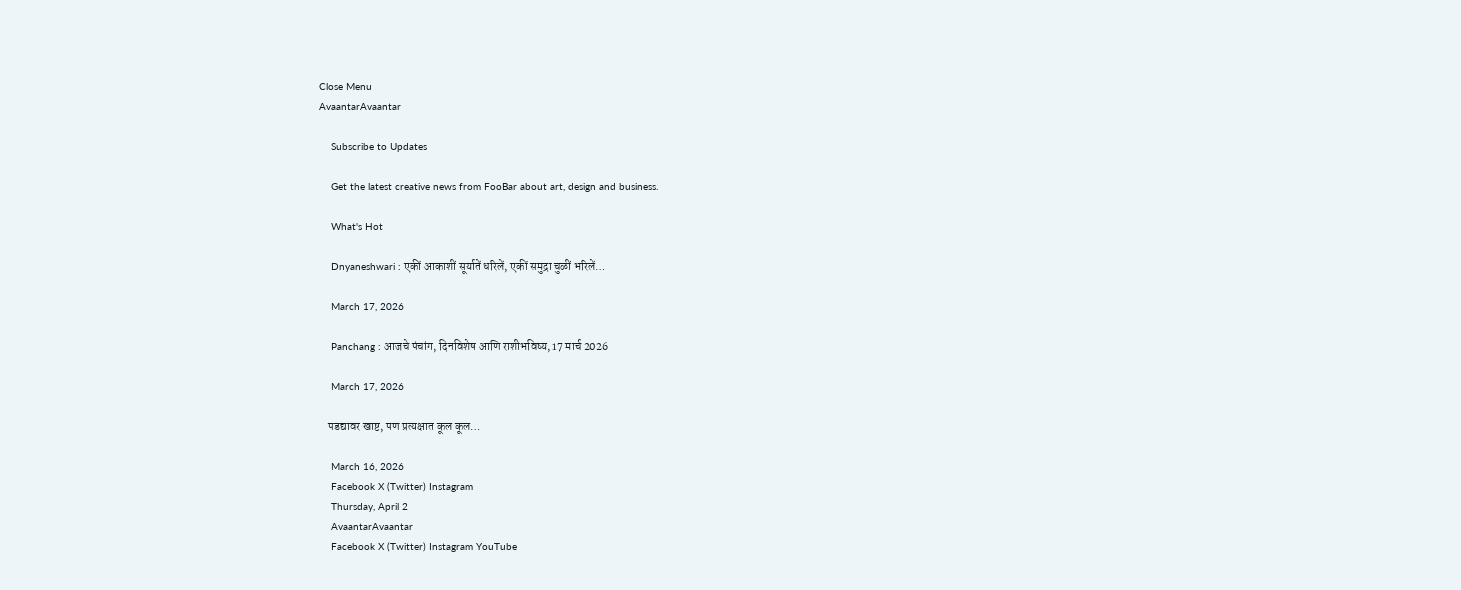Close Menu
AvaantarAvaantar

    Subscribe to Updates

    Get the latest creative news from FooBar about art, design and business.

    What's Hot

    Dnyaneshwari : एकीं आकाशीं सूर्यातें धरिलें, एकीं समुद्रा चुळीं भरिलें…

    March 17, 2026

    Panchang : आजचे पंचांग, दिनविशेष आणि राशीभविष्य, 17 मार्च 2026

    March 17, 2026

    पडद्यावर खाष्ट, पण प्रत्यक्षात कूल कूल…

    March 16, 2026
    Facebook X (Twitter) Instagram
    Thursday, April 2
    AvaantarAvaantar
    Facebook X (Twitter) Instagram YouTube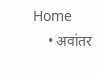Home
    • अवांतर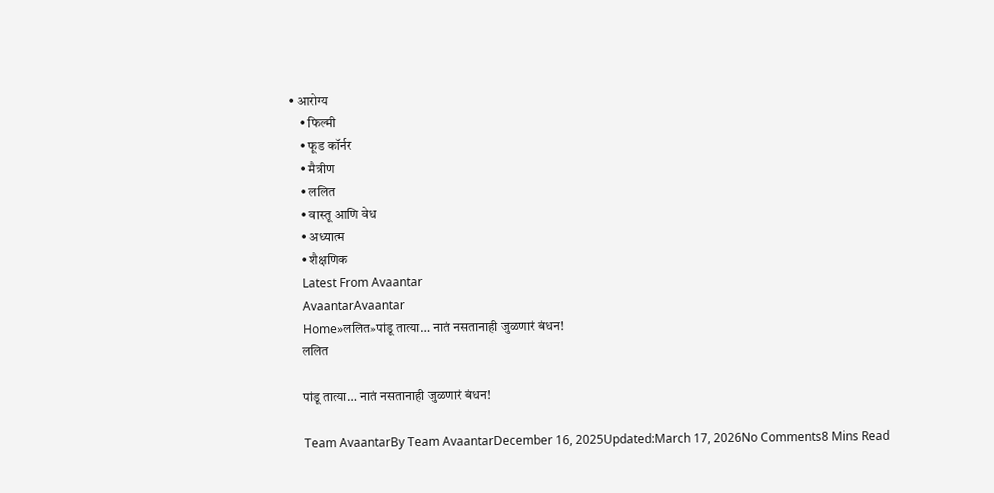• आरोग्य
    • फिल्मी
    • फूड कॉर्नर
    • मैत्रीण
    • ललित
    • वास्तू आणि वेध
    • अध्यात्म
    • शैक्षणिक
    Latest From Avaantar
    AvaantarAvaantar
    Home»ललित»पांडू तात्या… नातं नसतानाही जुळणारं बंधन!
    ललित

    पांडू तात्या… नातं नसतानाही जुळणारं बंधन!

    Team AvaantarBy Team AvaantarDecember 16, 2025Updated:March 17, 2026No Comments8 Mins Read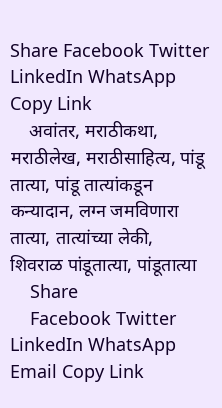Share Facebook Twitter LinkedIn WhatsApp Copy Link
    अवांतर, मराठीकथा, मराठीलेख, मराठीसाहित्य, पांडू तात्या, पांडू तात्यांकडून कन्यादान, लग्न जमविणारा तात्या, तात्यांच्या लेकी, शिवराळ पांडूतात्या, पांडूतात्या
    Share
    Facebook Twitter LinkedIn WhatsApp Email Copy Link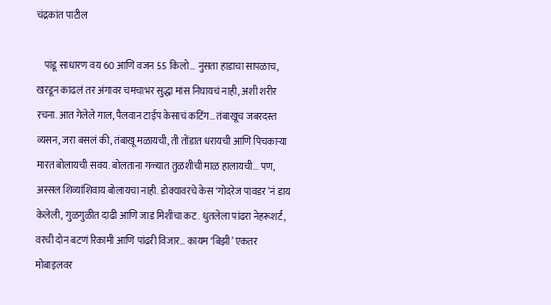चंद्रकांत पाटील

    पांडू साधारण वय 60 आणि वजन 55 किलो… नुसता हाडाचा सापळाच, खरडून काढलं तर अंगावर चमचाभर सुद्धा मांस निघायचं नाही, अशी शरीर रचना. आत गेलेले गाल, पैलवान टाईप केसाचं कटिंग… तंबाखूच जबरदस्त व्यसन, जरा बसलं की, तंबाखू मळायची, ती तोंडात धरायची आणि पिचकार्‍या मारत बोलायची सवय. बोलताना गळ्यात तुळशीची माळ हालायची… पण, अस्सल शिव्यांशिवाय बोलायचा नाही. डोक्यावरचे केस ‘गोदरेज पावडर’नं डाय केलेली, गुळगुळीत दाढी आणि जाड मिशीचा कट. धुतलेला पांढरा नेहरूशर्ट, वरची दोन बटणं रिकामी आणि पांढरी विजार… कायम ‘बिझी’ एकतर मोबाइलवर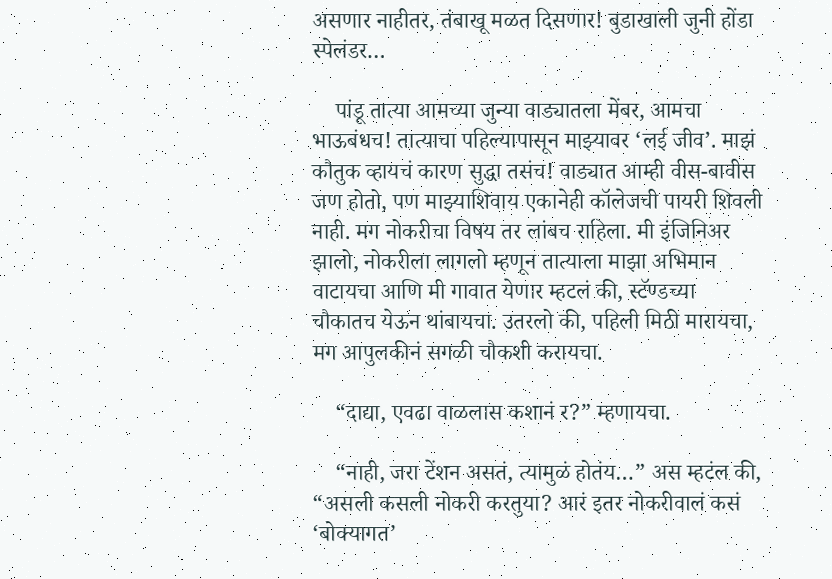असणार नाहीतर, तंबाखू मळत दिसणार! बुडाखाली जुनी होंडा स्पेलंडर…

    पांडू तात्या आमच्या जुन्या वाड्यातला मेंबर, आमचा भाऊबंधच! तात्याचा पहिल्यापासून माझ्यावर ‘लई जीव’. माझं कौतुक व्हायचं कारण सुद्धा तसंच! वाड्यात आम्ही वीस-बावीस जण होतो, पण माझ्याशिवाय एकानेही कॉलेजची पायरी शिवली नाही. मग नोकरीचा विषय तर लांबच राहिला. मी इंजिनिअर झालो, नोकरीला लागलो म्हणून तात्याला माझा अभिमान वाटायचा आणि मी गावात येणार म्हटलं की, स्टॅण्डच्या चौकातच येऊन थांबायचा. उतरलो की, पहिली मिठी मारायचा, मग आपुलकीनं सगळी चौकशी करायचा.

    “दाद्या, एवढा वाळलास कशानं र?” म्हणायचा.

    “नाही, जरा टेंशन असतं, त्यामुळं होतंय…” अस म्हटंल की, “असली कसली नोकरी करतुया? आरं इतर नोकरीवालं कसं ‘बोक्यागत’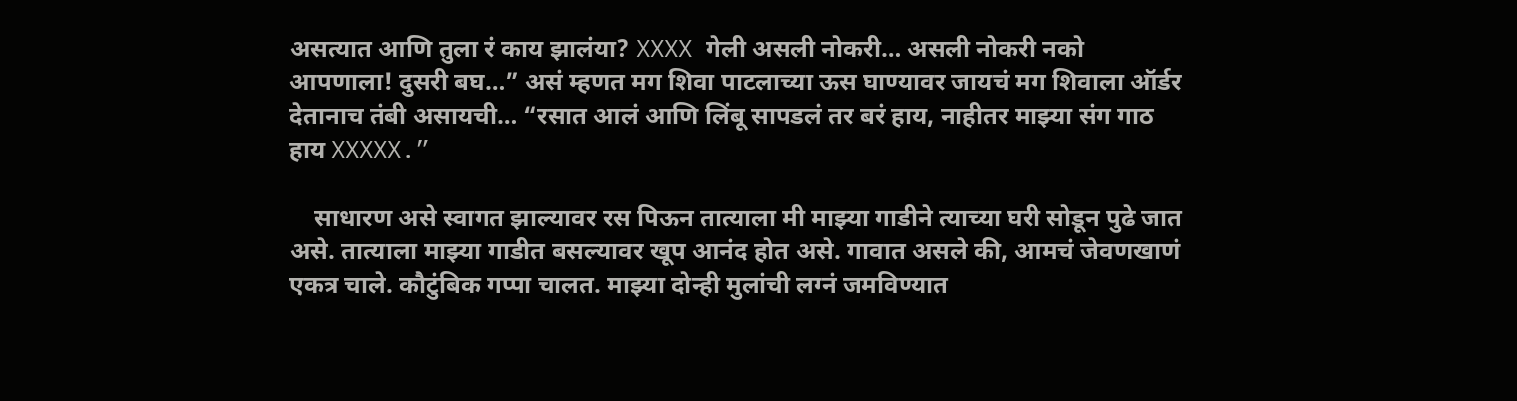असत्यात आणि तुला रं काय झालंया? XXXX गेली असली नोकरी… असली नोकरी नको आपणाला! दुसरी बघ…” असं म्हणत मग शिवा पाटलाच्या ऊस घाण्यावर जायचं मग शिवाला ऑर्डर देतानाच तंबी असायची… “रसात आलं आणि लिंबू सापडलं तर बरं हाय, नाहीतर माझ्या संग गाठ हाय XXXXX.”

    साधारण असे स्वागत झाल्यावर रस पिऊन तात्याला मी माझ्या गाडीने त्याच्या घरी सोडून पुढे जात असे. तात्याला माझ्या गाडीत बसल्यावर खूप आनंद होत असे. गावात असले की, आमचं जेवणखाणं एकत्र चाले. कौटुंबिक गप्पा चालत. माझ्या दोन्ही मुलांची लग्नं जमविण्यात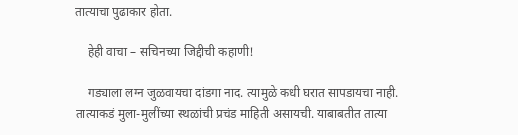तात्याचा पुढाकार होता.

    हेही वाचा – सचिनच्या जिद्दीची कहाणी!

    गड्याला लग्न जुळवायचा दांडगा नाद. त्यामुळे कधी घरात सापडायचा नाही. तात्याकडं मुला-मुलींच्या स्थळांची प्रचंड माहिती असायची. याबाबतीत तात्या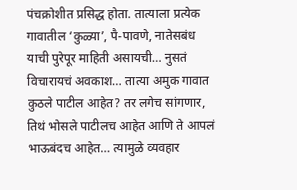पंचक्रोशीत प्रसिद्ध होता. तात्याला प्रत्येक गावातील ‘कुळ्या’, पै-पावणे, नातेसबंध याची पुरेपूर माहिती असायची… नुसतं विचारायचं अवकाश… तात्या अमुक गावात कुठले पाटील आहेत? तर लगेच सांगणार, तिथं भोसले पाटीलच आहेत आणि ते आपलं भाऊबंदच आहेत… त्यामुळे व्यवहार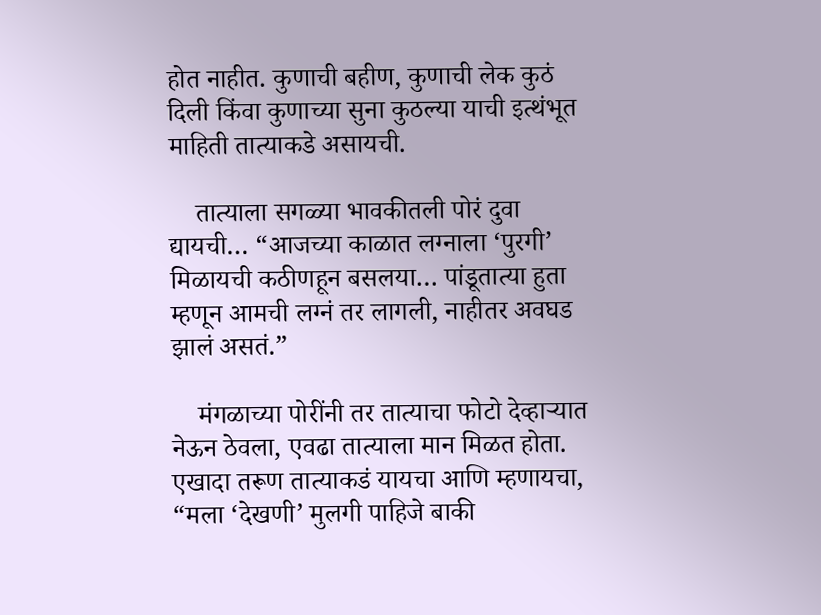होत नाहीत. कुणाची बहीण, कुणाची लेक कुठं दिली किंवा कुणाच्या सुना कुठल्या याची इत्थंभूत माहिती तात्याकडे असायची.

    तात्याला सगळ्या भावकीतली पोरं दुवा द्यायची… “आजच्या काळात लग्नाला ‘पुरगी’ मिळायची कठीणहून बसलया… पांडूतात्या हुता म्हणून आमची लग्नं तर लागली, नाहीतर अवघड झालं असतं.”

    मंगळाच्या पोरींनी तर तात्याचा फोटो देव्हार्‍यात नेऊन ठेवला, एवढा तात्याला मान मिळत होता. एखादा तरूण तात्याकडं यायचा आणि म्हणायचा, “मला ‘देखणी’ मुलगी पाहिजे बाकी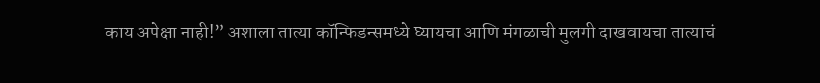काय अपेक्षा नाही!” अशाला तात्या कॉन्फिडन्समध्ये घ्यायचा आणि मंगळाची मुलगी दाखवायचा तात्याचं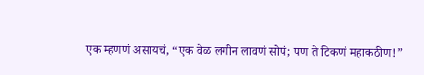एक म्हणणं असायचं, “एक वेळ लगीन लावणं सोपं; पण ते टिकणं महाकठीण!”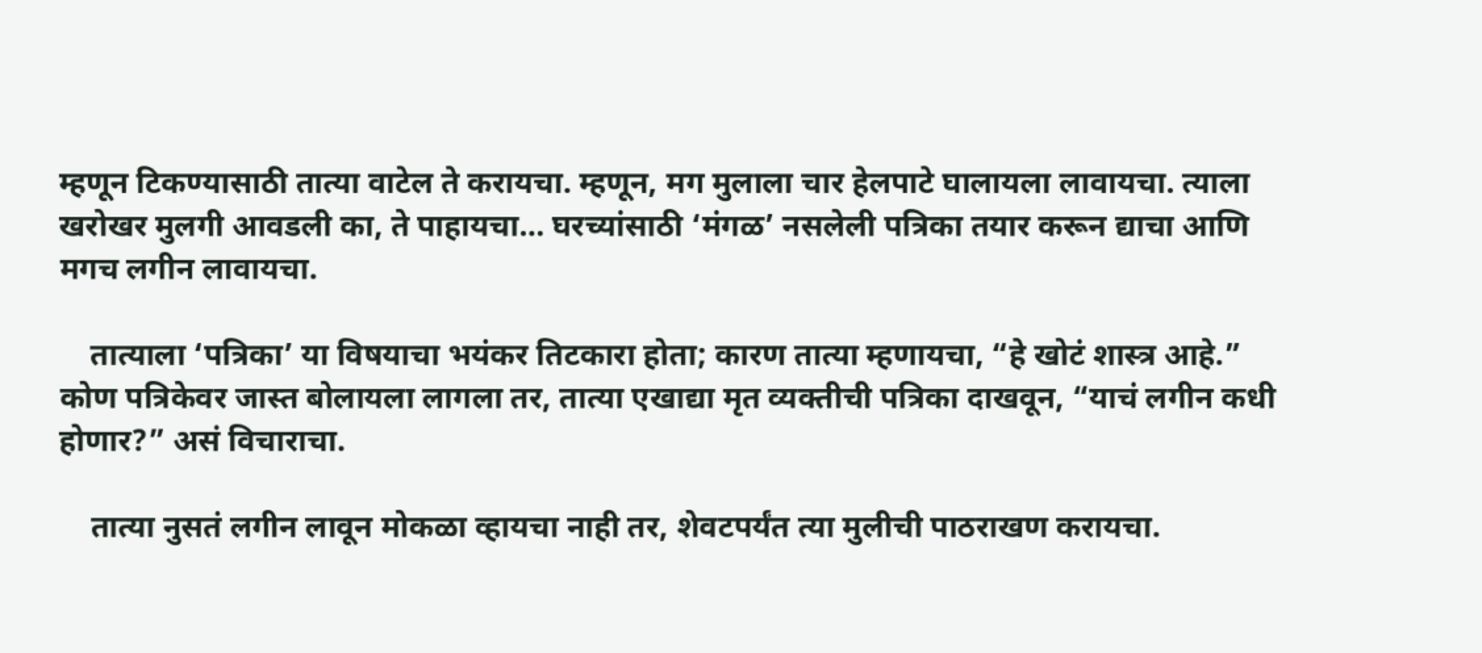म्हणून टिकण्यासाठी तात्या वाटेल ते करायचा. म्हणून, मग मुलाला चार हेलपाटे घालायला लावायचा. त्याला खरोखर मुलगी आवडली का, ते पाहायचा… घरच्यांसाठी ‘मंगळ’ नसलेली पत्रिका तयार करून द्याचा आणि मगच लगीन लावायचा.

    तात्याला ‘पत्रिका’ या विषयाचा भयंकर तिटकारा होता; कारण तात्या म्हणायचा, “हे खोटं शास्त्र आहे.” कोण पत्रिकेवर जास्त बोलायला लागला तर, तात्या एखाद्या मृत व्यक्तीची पत्रिका दाखवून, “याचं लगीन कधी होणार?” असं विचाराचा.

    तात्या नुसतं लगीन लावून मोकळा व्हायचा नाही तर, शेवटपर्यंत त्या मुलीची पाठराखण करायचा.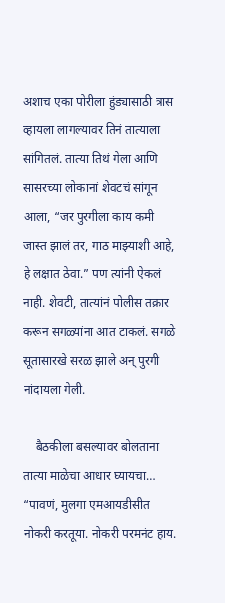अशाच एका पोरीला हुंड्यासाठी त्रास व्हायला लागल्यावर तिनं तात्याला सांगितलं. तात्या तिथं गेला आणि सासरच्या लोकानां शेवटचं सांगून आला, “जर पुरगीला काय कमी जास्त झालं तर, गाठ माझ्याशी आहे, हे लक्षात ठेवा.” पण त्यांनी ऐकलं नाही. शेवटी, तात्यांनं पोलीस तक्रार करून सगळ्यांना आत टाकलं. सगळे सूतासारखे सरळ झाले अन् पुरगी नांदायला गेली.

    बैठकीला बसल्यावर बोलताना तात्या माळेचा आधार घ्यायचा… “पावणं, मुलगा एमआयडीसीत नोकरी करतूया. नोकरी परमनंट हाय.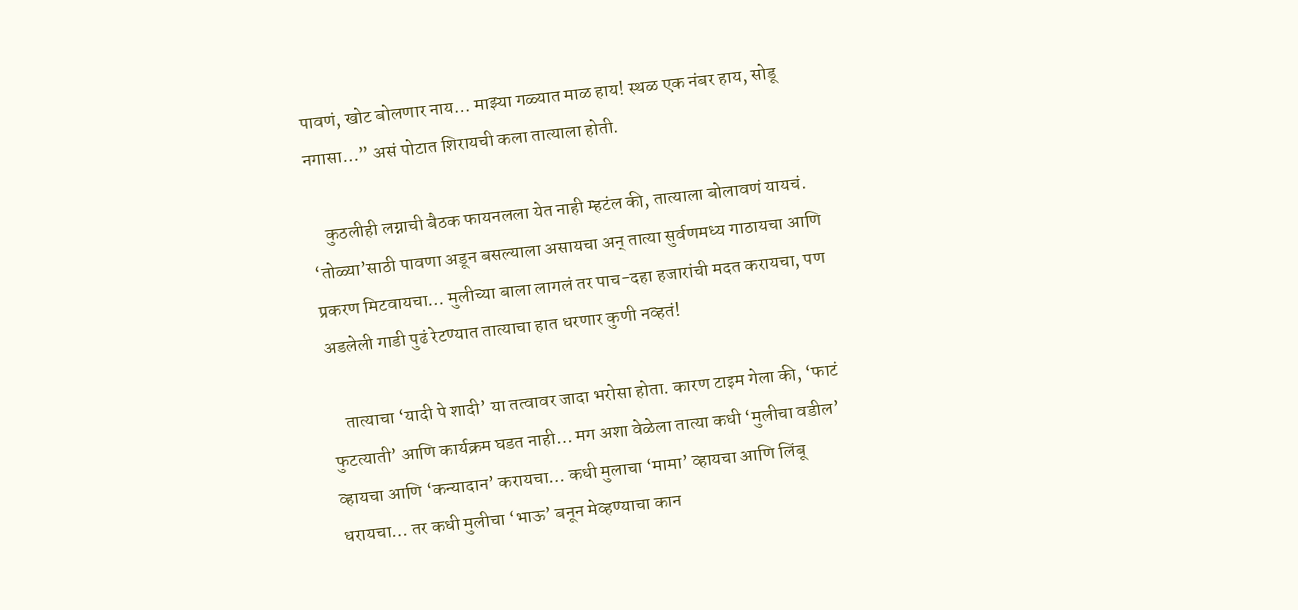पावणं, खोट बोलणार नाय… माझ्या गळ्यात माळ हाय! स्थळ एक नंबर हाय, सोडू नगासा…” असं पोटात शिरायची कला तात्याला होती.

    कुठलीही लग्नाची बैठक फायनलला येत नाही म्हटंल की, तात्याला बोलावणं यायचं. ‘तोळ्या’साठी पावणा अडून बसल्याला असायचा अन् तात्या सुर्वणमध्य गाठायचा आणि प्रकरण मिटवायचा… मुलीच्या बाला लागलं तर पाच-दहा हजारांची मदत करायचा, पण अडलेली गाडी पुढं रेटण्यात तात्याचा हात धरणार कुणी नव्हतं!

    तात्याचा ‘यादी पे शादी’ या तत्वावर जादा भरोसा होता. कारण टाइम गेला की, ‘फाटं फुटत्याती’ आणि कार्यक्रम घडत नाही… मग अशा वेळेला तात्या कधी ‘मुलीचा वडील’ व्हायचा आणि ‘कन्यादान’ करायचा… कधी मुलाचा ‘मामा’ व्हायचा आणि लिंबू धरायचा… तर कधी मुलीचा ‘भाऊ’ बनून मेव्हण्याचा कान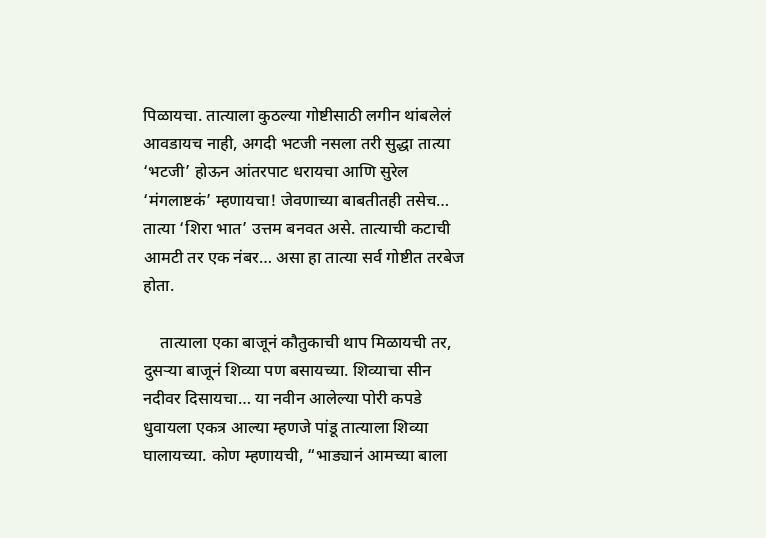पिळायचा. तात्याला कुठल्या गोष्टीसाठी लगीन थांबलेलं आवडायच नाही, अगदी भटजी नसला तरी सुद्धा तात्या ‘भटजी’ होऊन आंतरपाट धरायचा आणि सुरेल ‘मंगलाष्टकं’ म्हणायचा! जेवणाच्या बाबतीतही तसेच… तात्या ‘शिरा भात’ उत्तम बनवत असे. तात्याची कटाची आमटी तर एक नंबर… असा हा तात्या सर्व गोष्टीत तरबेज होता.

    तात्याला एका बाजूनं कौतुकाची थाप मिळायची तर, दुसर्‍या बाजूनं शिव्या पण बसायच्या. शिव्याचा सीन नदीवर दिसायचा… या नवीन आलेल्या पोरी कपडे धुवायला एकत्र आल्या म्हणजे पांडू तात्याला शिव्या घालायच्या. कोण म्हणायची, “भाड्यानं आमच्या बाला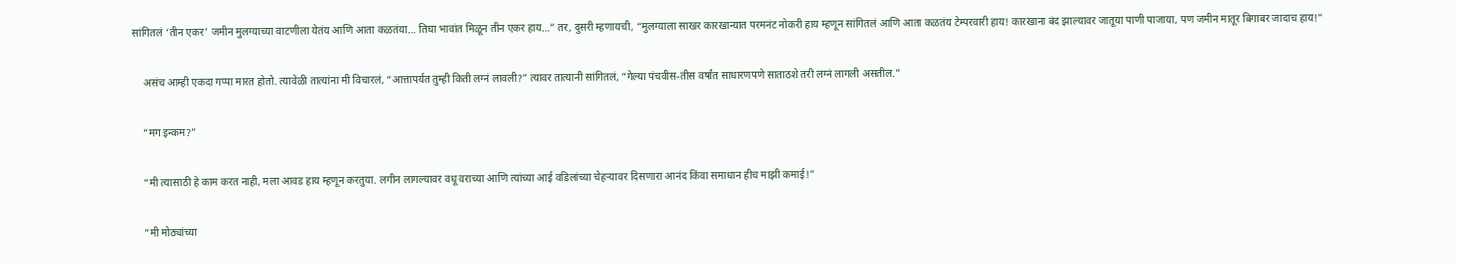सांगितलं ‘तीन एकर’ जमीन मुलग्याच्या वाटणीला येतंय आणि आता कळतंया… तिघा भावांत मिळून तीन एकर हाय…” तर, दुसरी म्हणायची, “मुलग्याला साखर कारखान्यात परमनंट नोकरी हाय म्हणून सांगितलं आणि आता कळतंय टेम्परवारी हाय! कारखाना बंद झाल्यावर जातूया पाणी पाजाया, पण जमीन मातूर बिगाबर जादाच हाय!”

    असंच आम्ही एकदा गप्पा मारत होतो. त्यावेळी तात्यांना मी विचारलं, “आत्तापर्यत तुम्ही किती लग्नं लावली?” त्यावर तात्यानी सांगितलं, “गेल्या पंचवीस-तीस वर्षांत साधारणपणे साताठशे तरी लग्नं लागली असतील.”

    “मग इन्कम?”

    “मी त्यासाठी हे काम करत नाही, मला आवड हाय म्हणून करतुया. लगीन लागल्यावर वधू वराच्या आणि त्यांच्या आई वडिलांच्या चेहर्‍यावर दिसणारा आनंद किंवा समाधान हीच माझी कमाई!”

    “मी मोठ्यांच्या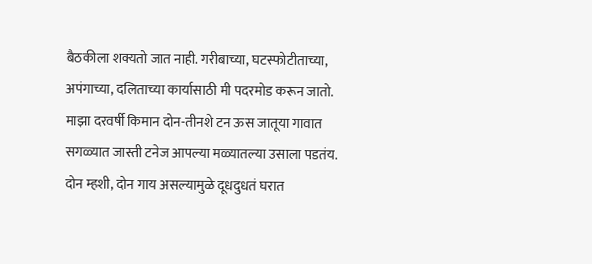बैठकीला शक्यतो जात नाही. गरीबाच्या, घटस्फोटीताच्या, अपंगाच्या, दलिताच्या कार्यासाठी मी पदरमोड करून जातो. माझा दरवर्षी किमान दोन-तीनशे टन ऊस जातूया गावात सगळ्यात जास्ती टनेज आपल्या मळ्यातल्या उसाला पडतंय. दोन म्हशी, दोन गाय असल्यामुळे दूधदुधतं घरात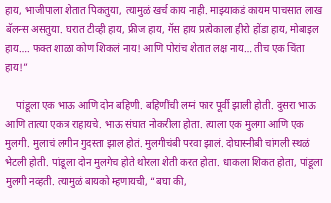हाय, भाजीपाला शेतात पिकतुया, त्यामुळं खर्च काय नाही. माझ्याकडं कायम पाचसात लाख बॅलन्स असतुया. घरात टीव्ही हाय, फ्रीज हाय, गॅस हाय प्रत्येकाला हीरो होंडा हाय, मोबाइल हाय…. फक्त शाळा कोण शिकलं नाय! आणि पोरांच शेतात लक्ष नाय… तीच एक चिंता हाय!”

    पांडूला एक भाऊ आणि दोन बहिणी. बहिणींची लग्नं फार पूर्वी झाली होती. दुसरा भाऊ आणि तात्या एकत्र राहायचे. भाऊ संघात नोकरीला होता. त्याला एक मुलगा आणि एक मुलगी. मुलाचं लगीन गुदस्ता झाल होतं. मुलगीचंबी परवा झालं. दोघास्नीबी चांगली स्थळं भेटली होती. पांडूला दोन मुलगेच होते थोरला शेती करत होता. धाकला शिकत होता, पांडूला मुलगी नव्हती. त्यामुळं बायको म्हणायची, “बघा की,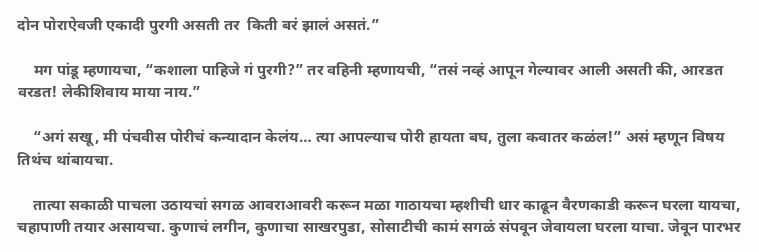दोन पोराऐवजी एकादी पुरगी असती तर  किती बरं झालं असतं.”

    मग पांडू म्हणायचा, “कशाला पाहिजे गं पुरगी?” तर वहिनी म्हणायची, “तसं नव्हं आपून गेल्यावर आली असती की, आरडत वरडत! लेकीशिवाय माया नाय.”

    “अगं सखू, मी पंचवीस पोरीचं कन्यादान केलंय… त्या आपल्याच पोरी हायता बघ, तुला कवातर कळंल!” असं म्हणून विषय तिथंच थांबायचा.

    तात्या सकाळी पाचला उठायचां सगळ आवराआवरी करून मळा गाठायचा म्हशीची धार काढून वैरणकाडी करून घरला यायचा, चहापाणी तयार असायचा. कुणाचं लगीन, कुणाचा साखरपुडा, सोसाटीची कामं सगळं संपवून जेवायला घरला याचा. जेवून पारभर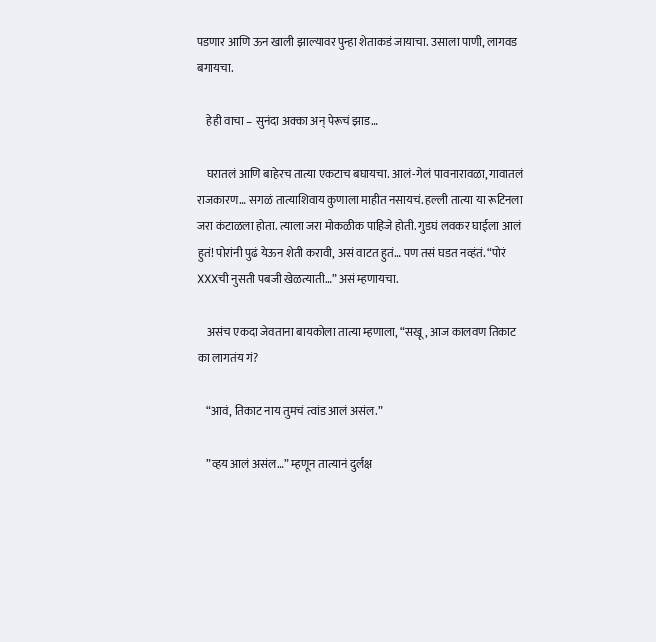पडणार आणि ऊन खाली झाल्यावर पुन्हा शेताकडं जायाचा. उसाला पाणी, लागवड बगायचा.

    हेही वाचा – सुनंदा अक्का अन् पेरूचं झाड…

    घरातलं आणि बाहेरच तात्या एकटाच बघायचा. आलं-गेलं पावनारावळा, गावातलं राजकारण… सगळं तात्याशिवाय कुणाला माहीत नसायचं. हल्ली तात्या या रूटिनला जरा कंटाळला होता. त्याला जरा मोकळीक पाहिजे होती. गुडघं लवकर घाईला आलं हुतं! पोरांनी पुढं येऊन शेती करावी, असं वाटत हुतं… पण तसं घडत नव्हंतं. “पोरं XXXची नुसती पबजी खेळत्याती…” असं म्हणायचा.

    असंच एकदा जेवताना बायकोला तात्या म्हणाला, “सखू, आज कालवण तिकाट का लागतंय गं?

    “आवं, तिकाट नाय तुमचं त्वांड आलं असंल.”

    ”व्हय आलं असंल…” म्हणून तात्यानं दुर्लक्ष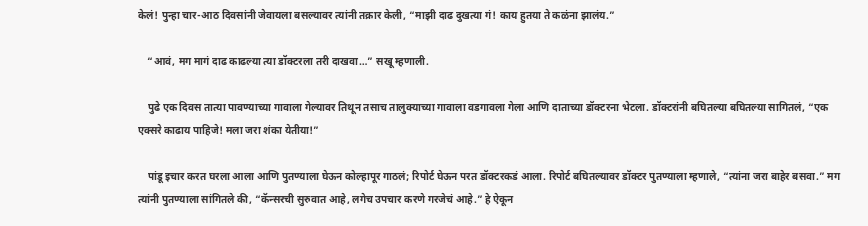केलं! पुन्हा चार-आठ दिवसांनी जेवायला बसल्यावर त्यांनी तक्रार केली, “माझी दाढ दुखत्या गं! काय हुतया ते कळंना झालंय.”

    “आवं, मग मागं दाढ काढल्या त्या डॉक्टरला तरी दाखवा…” सखू म्हणाली.

    पुढे एक दिवस तात्या पावण्याच्या गावाला गेल्यावर तिथून तसाच तालुक्याच्या गावाला वडगावला गेला आणि दाताच्या डॉक्टरना भेटला. डॉक्टरांनी बघितल्या बघितल्या सागितलं, “एक एक्सरे काढाय पाहिजे! मला जरा शंका येतीया!”

    पांडू इचार करत घरला आला आणि पुतण्याला घेऊन कोल्हापूर गाठलं; रिपोर्ट घेऊन परत डॉक्टरकडं आला. रिपोर्ट बघितल्यावर डॉक्टर पुतण्याला म्हणाले, “त्यांना जरा बाहेर बसवा.” मग त्यांनी पुतण्याला सांगितले की, “कॅन्सरची सुरुवात आहे, लगेच उपचार करणे गरजेचं आहे.” हे ऐकून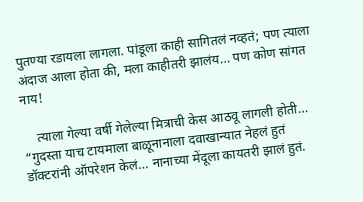पुतण्या रडायला लागला. पांडूला काही सागितलं नव्हतं; पण त्याला अंदाज आला होता की, मला काहीतरी झालंय… पण कोण सांगत नाय!

    त्याला गेल्या वर्षी गेलेल्या मित्राची केस आठवू लागली होती… “गुदस्ता याच टायमाला बाळूनानाला दवाखान्यात नेहलं हुतं डॉक्टरांनी ऑपरेशन केलं… नानाच्या मेंदूला कायतरी झालं हुतं.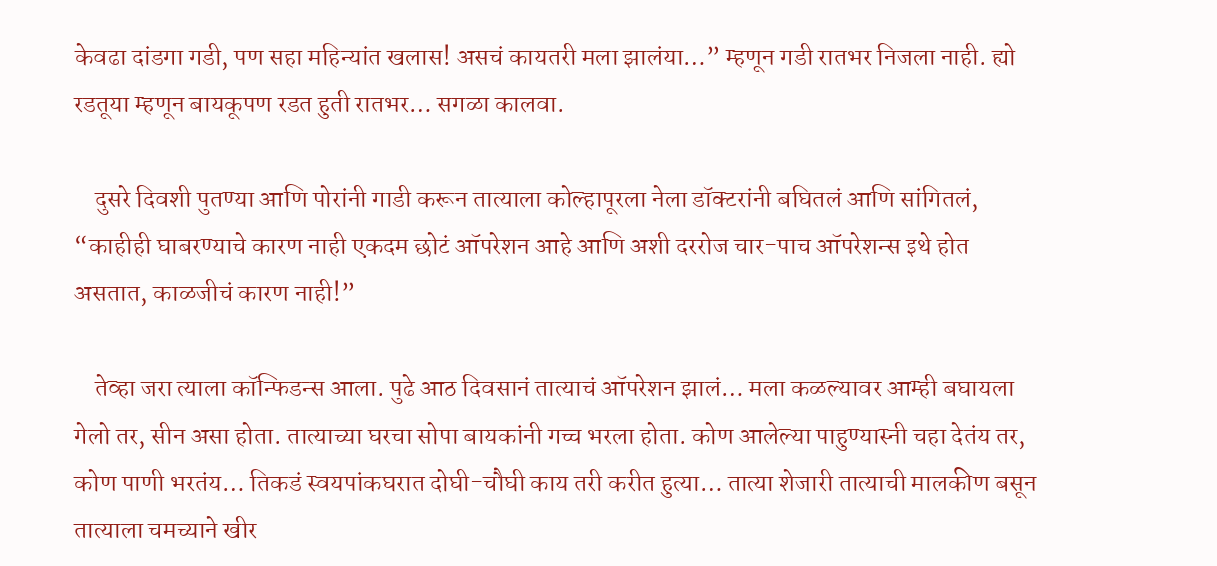केवढा दांडगा गडी, पण सहा महिन्यांत खलास! असचं कायतरी मला झालंया…” म्हणून गडी रातभर निजला नाही. ह्यो रडतूया म्हणून बायकूपण रडत हुती रातभर… सगळा कालवा.

    दुसरे दिवशी पुतण्या आणि पोरांनी गाडी करून तात्याला कोल्हापूरला नेला डॉक्टरांनी बघितलं आणि सांगितलं, “काहीही घाबरण्याचे कारण नाही एकदम छोटं ऑपरेशन आहे आणि अशी दररोज चार-पाच ऑपरेशन्स इथे होत असतात, काळजीचं कारण नाही!”

    तेव्हा जरा त्याला कॉन्फिडन्स आला. पुढे आठ दिवसानं तात्याचं ऑपरेशन झालं… मला कळल्यावर आम्ही बघायला गेलो तर, सीन असा होता. तात्याच्या घरचा सोपा बायकांनी गच्च भरला होता. कोण आलेल्या पाहुण्यास्नी चहा देतंय तर, कोण पाणी भरतंय… तिकडं स्वयपांकघरात दोघी-चौघी काय तरी करीत हुत्या… तात्या शेजारी तात्याची मालकीण बसून  तात्याला चमच्याने खीर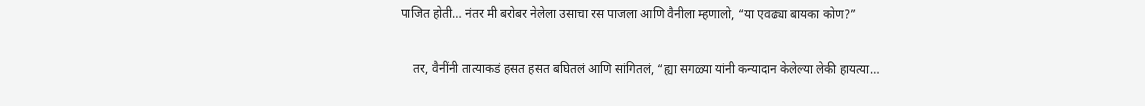पाजित होती… नंतर मी बरोबर नेलेला उसाचा रस पाजला आणि वैनीला म्हणालो, “या एवढ्या बायका कोण?”

    तर, वैनींनी तात्याकडं हसत हसत बघितलं आणि सांगितलं, “ह्या सगळ्या यांनी कन्यादान केलेल्या लेकी हायत्या…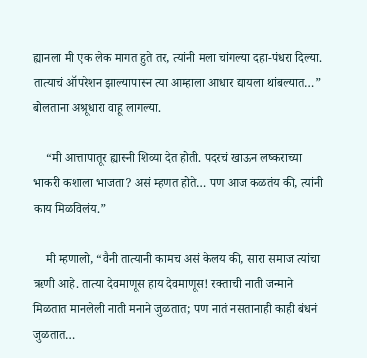ह्यानला मी एक लेक मागत हुते तर, त्यांनी मला चांगल्या दहा-पंधरा दिल्या. तात्याचं ऑपरेशन झाल्यापास्न त्या आम्हाला आधार द्यायला थांबल्यात…” बोलताना अश्रूधारा वाहू लागल्या.

    “मी आत्तापातूर ह्यास्नी शिव्या देत होती. पदरचं खाऊन लष्कराच्या भाकरी कशाला भाजता? असं म्हणत होते… पण आज कळतंय की, त्यांनी काय मिळविलंय.”

    मी म्हणालो, “वैनी तात्यानी कामच असं केलय की, सारा समाज त्यांचा ऋणी आहे. तात्या देवमाणूस हाय देवमाणूस! रक्ताची नाती जन्माने मिळतात मानलेली नाती मनाने जुळतात; पण नातं नसतानाही काही बंधनं जुळतात…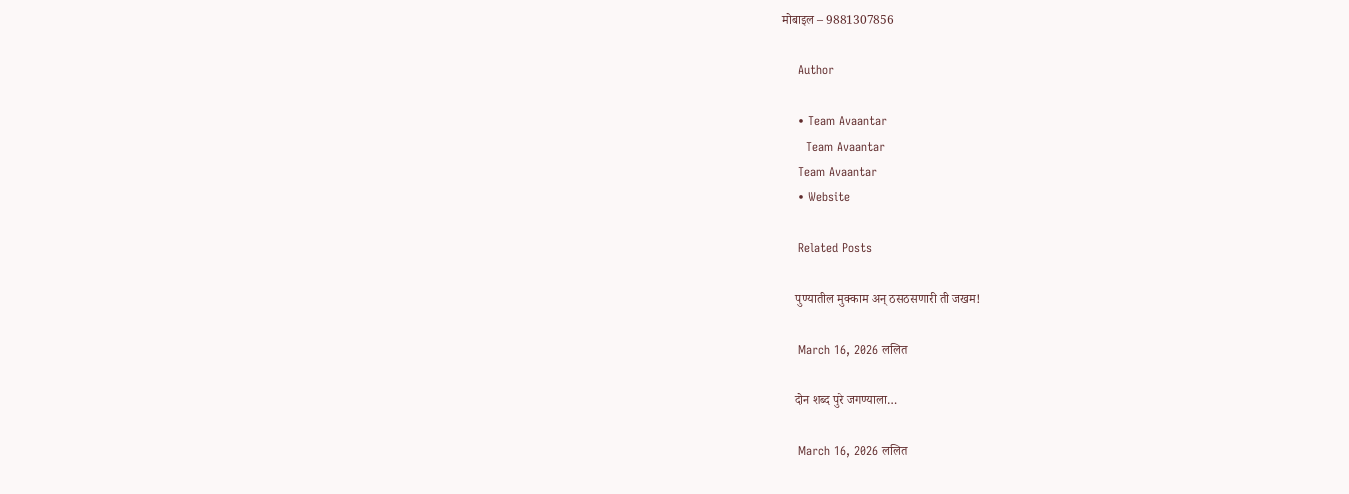मोबाइल – 9881307856

    Author

    • Team Avaantar
      Team Avaantar
    Team Avaantar
    • Website

    Related Posts

    पुण्यातील मुक्काम अन् ठसठसणारी ती जखम!

    March 16, 2026 ललित

    दोन शब्द पुरे जगण्याला…

    March 16, 2026 ललित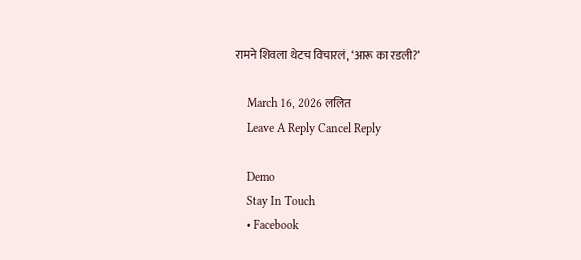रामने शिवला थेटच विचारलं, ‘आरू का रडली?’

    March 16, 2026 ललित
    Leave A Reply Cancel Reply

    Demo
    Stay In Touch
    • Facebook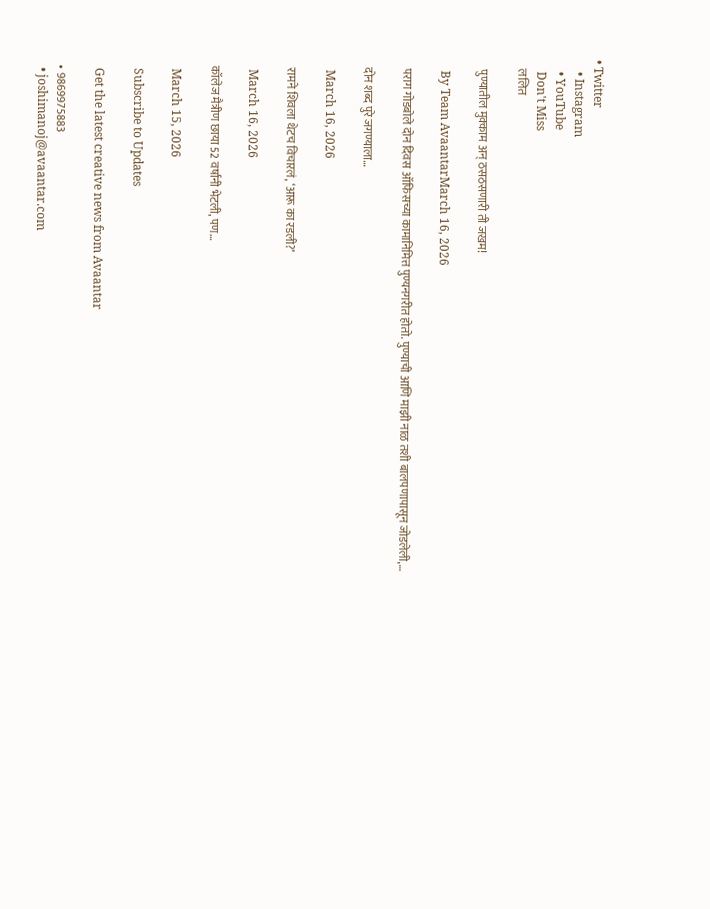• Twitter
    • Instagram
    • YouTube
    Don't Miss
    ललित

    पुण्यातील मुक्काम अन् ठसठसणारी ती जखम!

    By Team AvaantarMarch 16, 2026

    पराग गोडबोले दोन दिवस ऑफिसच्या कामानिमित्त पुण्यनगरीत होतो. पुण्याची आणि माझी नाळ तशी बालपणापासून जोडलेली,…

    दोन शब्द पुरे जगण्याला…

    March 16, 2026

    रामने शिवला थेटच विचारलं, ‘आरू का रडली?’

    March 16, 2026

    कॉलेज मैत्रीण छाया 52 वर्षांनी भेटली, पण…

    March 15, 2026

    Subscribe to Updates

    Get the latest creative news from Avaantar

    • 9869975883
    • joshimanoj@avaantar.com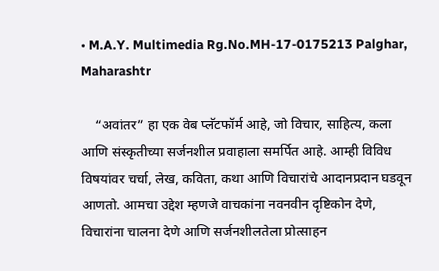• M.A.Y. Multimedia Rg.No.MH-17-0175213 Palghar, Maharashtr

    “अवांतर” हा एक वेब प्लॅटफॉर्म आहे, जो विचार, साहित्य, कला आणि संस्कृतीच्या सर्जनशील प्रवाहाला समर्पित आहे. आम्ही विविध विषयांवर चर्चा, लेख, कविता, कथा आणि विचारांचे आदानप्रदान घडवून आणतो. आमचा उद्देश म्हणजे वाचकांना नवनवीन दृष्टिकोन देणे, विचारांना चालना देणे आणि सर्जनशीलतेला प्रोत्साहन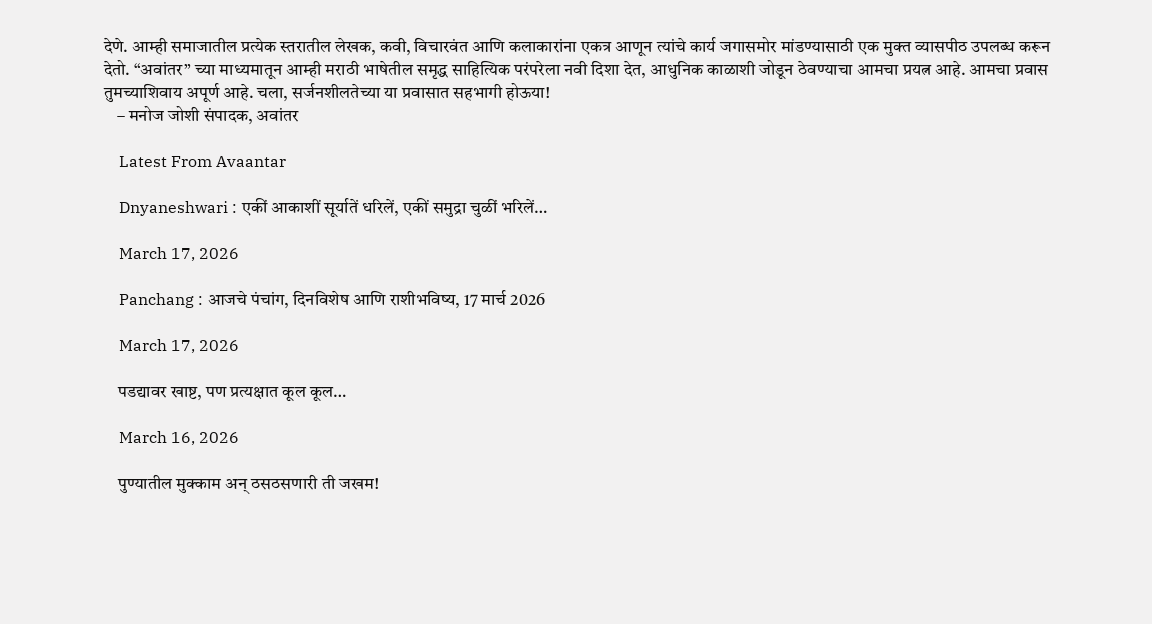देणे. आम्ही समाजातील प्रत्येक स्तरातील लेखक, कवी, विचारवंत आणि कलाकारांना एकत्र आणून त्यांचे कार्य जगासमोर मांडण्यासाठी एक मुक्त व्यासपीठ उपलब्ध करून देतो. “अवांतर” च्या माध्यमातून आम्ही मराठी भाषेतील समृद्ध साहित्यिक परंपरेला नवी दिशा देत, आधुनिक काळाशी जोडून ठेवण्याचा आमचा प्रयत्न आहे. आमचा प्रवास तुमच्याशिवाय अपूर्ण आहे. चला, सर्जनशीलतेच्या या प्रवासात सहभागी होऊया!
    – मनोज जोशी संपादक, अवांतर

    Latest From Avaantar

    Dnyaneshwari : एकीं आकाशीं सूर्यातें धरिलें, एकीं समुद्रा चुळीं भरिलें…

    March 17, 2026

    Panchang : आजचे पंचांग, दिनविशेष आणि राशीभविष्य, 17 मार्च 2026

    March 17, 2026

    पडद्यावर खाष्ट, पण प्रत्यक्षात कूल कूल…

    March 16, 2026

    पुण्यातील मुक्काम अन् ठसठसणारी ती जखम!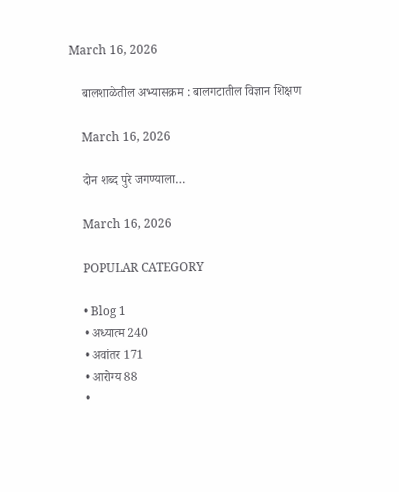March 16, 2026

    बालशाळेतील अभ्यासक्रम : बालगटातील विज्ञान शिक्षण

    March 16, 2026

    दोन शब्द पुरे जगण्याला…

    March 16, 2026

    POPULAR CATEGORY

    • Blog 1
    • अध्यात्म 240
    • अवांतर 171
    • आरोग्य 88
    •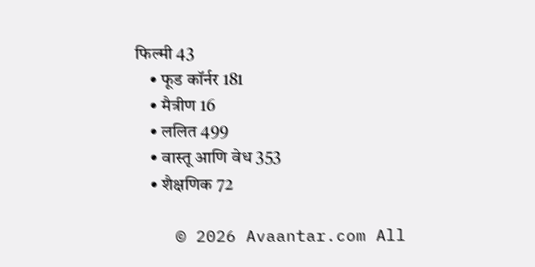फिल्मी 43
    • फूड कॉर्नर 181
    • मैत्रीण 16
    • ललित 499
    • वास्तू आणि वेध 353
    • शैक्षणिक 72

    © 2026 Avaantar.com All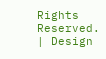Rights Reserved. | Design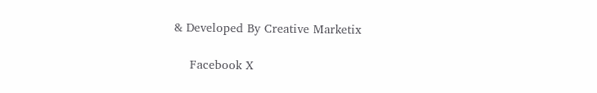& Developed By Creative Marketix

    Facebook X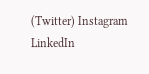(Twitter) Instagram LinkedIn